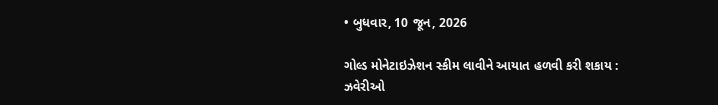• બુધવાર, 10 જૂન, 2026

ગોલ્ડ મોનેટાઇઝેશન સ્કીમ લાવીને આયાત હળવી કરી શકાય : ઝવેરીઓ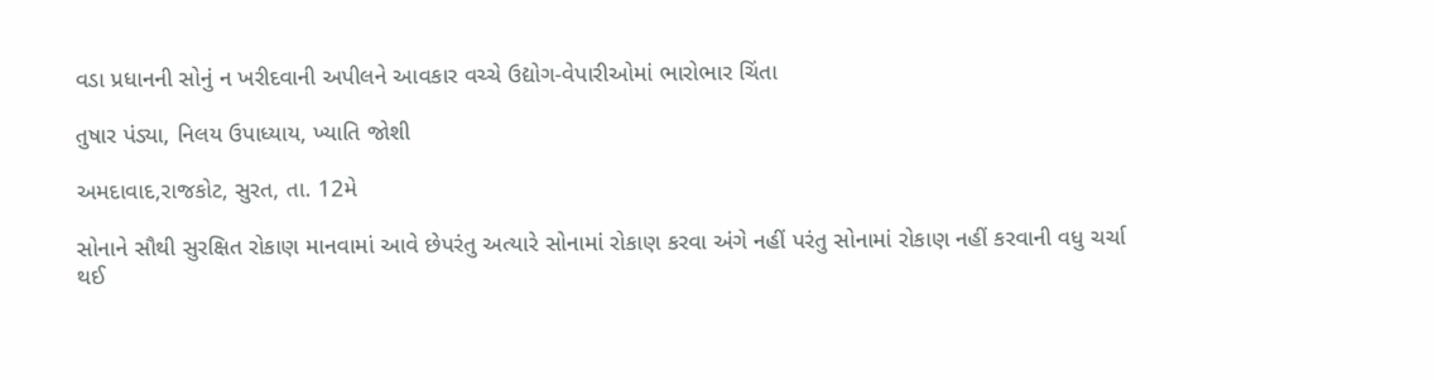વડા પ્રધાનની સોનું ન ખરીદવાની અપીલને આવકાર વચ્ચે ઉદ્યોગ-વેપારીઓમાં ભારોભાર ચિંતા

તુષાર પંડ્યા, નિલય ઉપાધ્યાય, ખ્યાતિ જોશી

અમદાવાદ,રાજકોટ, સુરત, તા. 12મે

સોનાને સૌથી સુરક્ષિત રોકાણ માનવામાં આવે છેપરંતુ અત્યારે સોનામાં રોકાણ કરવા અંગે નહીં પરંતુ સોનામાં રોકાણ નહીં કરવાની વધુ ચર્ચા થઈ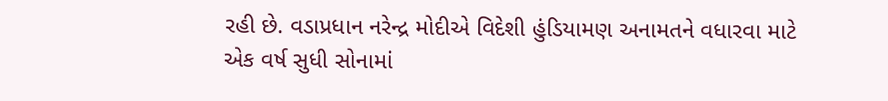રહી છે. વડાપ્રધાન નરેન્દ્ર મોદીએ વિદેશી હુંડિયામણ અનામતને વધારવા માટે એક વર્ષ સુધી સોનામાં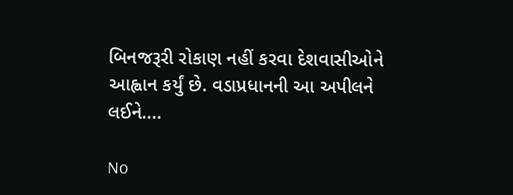બિનજરૂરી રોકાણ નહીં કરવા દેશવાસીઓને આહ્વાન કર્યું છે. વડાપ્રધાનની આ અપીલને લઈને....

No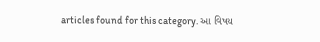articles found for this category. આ વિષય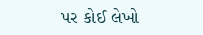પર કોઈ લેખો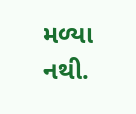મળ્યા નથી.